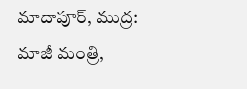మాదాపూర్, ముద్ర: మాజీ మంత్రి,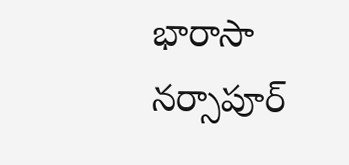భారాసా నర్సాపూర్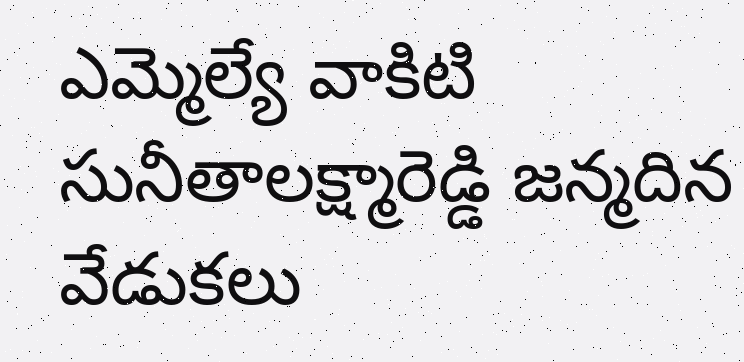ఎమ్మెల్యే వాకిటి సునీతాలక్ష్మారెడ్డి జన్మదిన వేడుకలు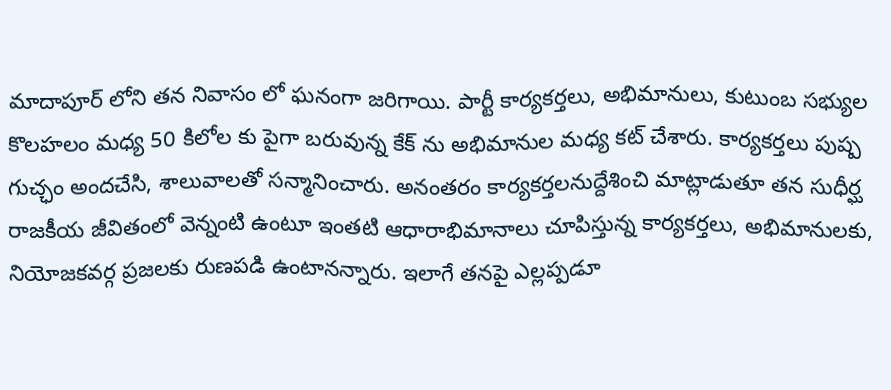మాదాపూర్ లోని తన నివాసం లో ఘనంగా జరిగాయి. పార్టీ కార్యకర్తలు, అభిమానులు, కుటుంబ సభ్యుల కొలహలం మధ్య 50 కిలోల కు పైగా బరువున్న కేక్ ను అభిమానుల మధ్య కట్ చేశారు. కార్యకర్తలు పుష్ప గుచ్ఛం అందచేసి, శాలువాలతో సన్మానించారు. అనంతరం కార్యకర్తలనుద్దేశించి మాట్లాడుతూ తన సుధీర్ఘ రాజకీయ జీవితంలో వెన్నంటి ఉంటూ ఇంతటి ఆధారాభిమానాలు చూపిస్తున్న కార్యకర్తలు, అభిమానులకు, నియోజకవర్గ ప్రజలకు రుణపడి ఉంటానన్నారు. ఇలాగే తనపై ఎల్లప్పడూ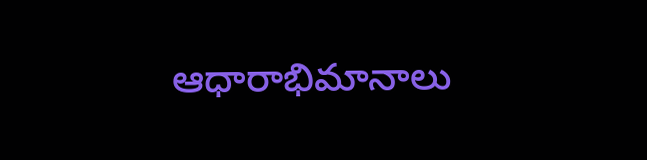ఆధారాభిమానాలు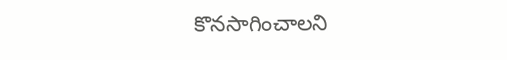కొనసాగించాలని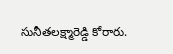సునీతలక్ష్మారెడ్డి కోరారు.